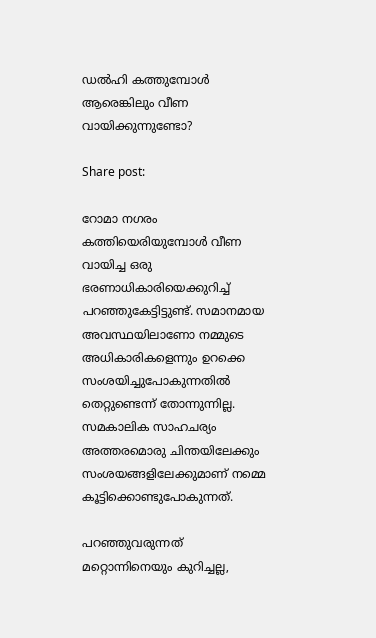ഡല്‍ഹി കത്തുമ്പോള്‍ ആരെങ്കിലും വീണ വായിക്കുന്നുണ്ടോ?

Share post:

റോമാ നഗരം കത്തിയെരിയുമ്പോള്‍ വീണ വായിച്ച ഒരു ഭരണാധികാരിയെക്കുറിച്ച് പറഞ്ഞുകേട്ടിട്ടുണ്ട്. സമാനമായ അവസ്ഥയിലാണോ നമ്മുടെ അധികാരികളെന്നും ഉറക്കെ സംശയിച്ചുപോകുന്നതില്‍ തെറ്റുണ്ടെന്ന് തോന്നുന്നില്ല. സമകാലിക സാഹചര്യം അത്തരമൊരു ചിന്തയിലേക്കും സംശയങ്ങളിലേക്കുമാണ് നമ്മെ കൂട്ടിക്കൊണ്ടുപോകുന്നത്.

പറഞ്ഞുവരുന്നത് മറ്റൊന്നിനെയും കുറിച്ചല്ല,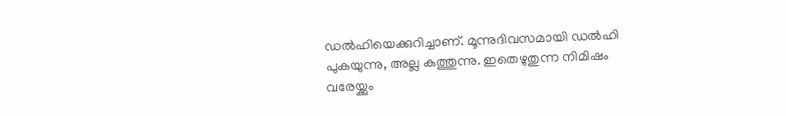ഡല്‍ഹിയെക്കുറിച്ചാണ്. മൂന്നുദിവസമായി ഡല്‍ഹി പുകയുന്നു, അല്ല കത്തുന്നു. ഇതെഴുതുന്ന നിമിഷം വരേയ്ക്കും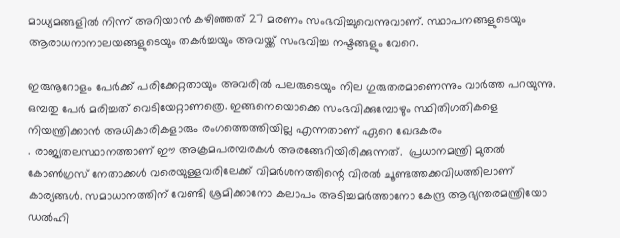മാധ്യമങ്ങളില്‍ നിന്ന് അറിയാന്‍ കഴിഞ്ഞത് 27 മരണം സംഭവിച്ചുവെന്നുവാണ്. സ്ഥാപനങ്ങളുടെയും ആരാധനാനാലയങ്ങളുടെയും തകര്‍ച്ചയും അവയ്ക്ക് സംഭവിച്ച നഷ്ടങ്ങളും വേറെ.

ഇരുനൂറോളം പേര്‍ക്ക് പരിക്കേറ്റതായും അവരില്‍ പലരുടെയും നില ഗുരുതരമാണെന്നും വാര്‍ത്ത പറയുന്നു. ഒമ്പതു പേര്‍ മരിച്ചത് വെടിയേറ്റാണത്രെ. ഇങ്ങനെയൊക്കെ സംഭവിക്കുമ്പോഴും സ്ഥിതിഗതികളെ നിയന്ത്രിക്കാന്‍ അധികാരികളാരും രംഗത്തെത്തിയില്ല എന്നതാണ് ഏറെ ഖേദകരം
. രാജ്യതലസ്ഥാനത്താണ് ഈ അക്രമപരമ്പരകള്‍ അരങ്ങേറിയിരിക്കുന്നത്.  പ്രധാനമന്ത്രി മുതല്‍  കോണ്‍ഗ്രസ് നേതാക്കള്‍ വരെയുള്ളവരിലേക്ക് വിമര്‍ശനത്തിന്റെ വിരല്‍ ചൂണ്ടത്തക്കവിധത്തിലാണ് കാര്യങ്ങള്‍. സമാധാനത്തിന് വേണ്ടി ശ്രമിക്കാനോ കലാപം അടിച്ചമര്‍ത്താനോ കേന്ദ്ര ആഭ്യന്തരമന്ത്രിയോ ഡല്‍ഹി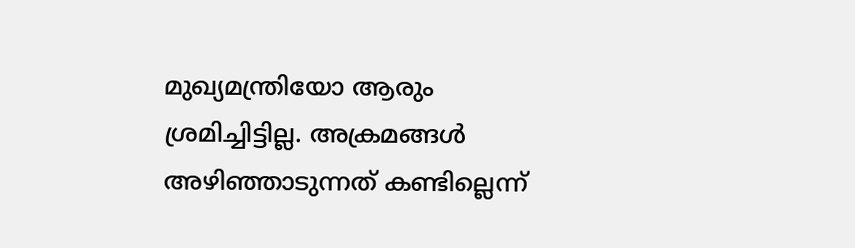മുഖ്യമന്ത്രിയോ ആരും ശ്രമിച്ചിട്ടില്ല. അക്രമങ്ങള്‍ അഴിഞ്ഞാടുന്നത് കണ്ടില്ലെന്ന്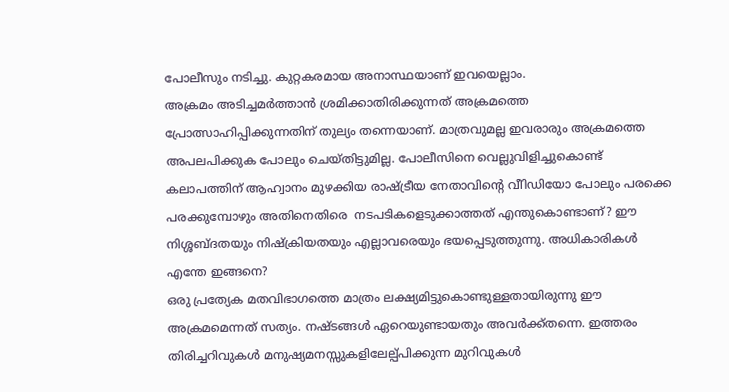പോലീസും നടിച്ചു. കുറ്റകരമായ അനാസ്ഥയാണ് ഇവയെല്ലാം.
അക്രമം അടിച്ചമര്‍ത്താന്‍ ശ്രമിക്കാതിരിക്കുന്നത് അക്രമത്തെ പ്രോത്സാഹിപ്പിക്കുന്നതിന് തുല്യം തന്നെയാണ്. മാത്രവുമല്ല ഇവരാരും അക്രമത്തെ അപലപിക്കുക പോലും ചെയ്തിട്ടുമില്ല. പോലീസിനെ വെല്ലുവിളിച്ചുകൊണ്ട് കലാപത്തിന് ആഹ്വാനം മുഴക്കിയ രാഷ്ട്രീയ നേതാവിന്റെ വീിഡിയോ പോലും പരക്കെ പരക്കുമ്പോഴും അതിനെതിരെ  നടപടികളെടുക്കാത്തത് എന്തുകൊണ്ടാണ്? ഈ നിശ്ശബ്ദതയും നിഷ്‌ക്രിയതയും എല്ലാവരെയും ഭയപ്പെടുത്തുന്നു. അധികാരികള്‍ എന്തേ ഇങ്ങനെ?
ഒരു പ്രത്യേക മതവിഭാഗത്തെ മാത്രം ലക്ഷ്യമിട്ടുകൊണ്ടുള്ളതായിരുന്നു ഈ അക്രമമെന്നത് സത്യം. നഷ്ടങ്ങള്‍ ഏറെയുണ്ടായതും അവര്‍ക്ക്തന്നെ. ഇത്തരം തിരിച്ചറിവുകള്‍ മനുഷ്യമനസ്സുകളിലേല്പ്പിക്കുന്ന മുറിവുകള്‍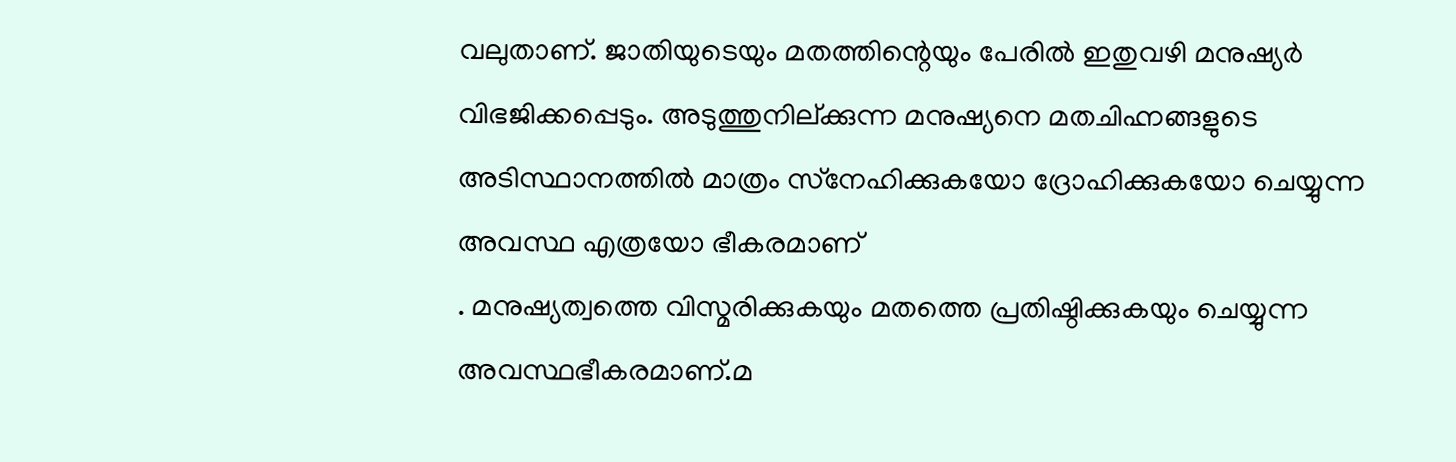വലുതാണ്. ജാതിയുടെയും മതത്തിന്റെയും പേരില്‍ ഇതുവഴി മനുഷ്യര്‍ വിഭജിക്കപ്പെടും. അടുത്തുനില്ക്കുന്ന മനുഷ്യനെ മതചിഹ്നങ്ങളുടെ അടിസ്ഥാനത്തില്‍ മാത്രം സ്‌നേഹിക്കുകയോ ദ്രോഹിക്കുകയോ ചെയ്യുന്ന അവസ്ഥ എത്രയോ ഭീകരമാണ്
. മനുഷ്യത്വത്തെ വിസ്മരിക്കുകയും മതത്തെ പ്രതിഷ്ഠിക്കുകയും ചെയ്യുന്ന അവസ്ഥഭീകരമാണ്.മ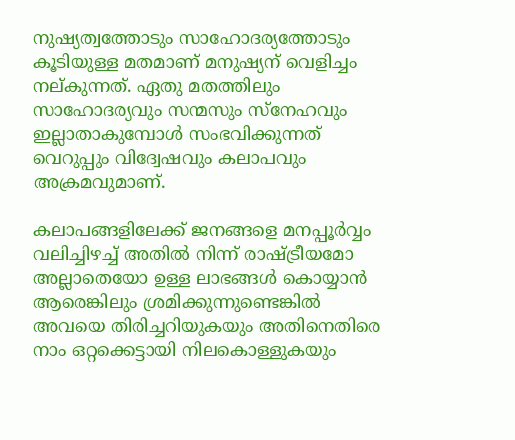നുഷ്യത്വത്തോടും സാഹോദര്യത്തോടും കൂടിയുള്ള മതമാണ് മനുഷ്യന് വെളിച്ചം നല്കുന്നത്. ഏതു മതത്തിലും സാഹോദര്യവും സന്മസും സ്‌നേഹവും ഇല്ലാതാകുമ്പോള്‍ സംഭവിക്കുന്നത് വെറുപ്പും വിദ്വേഷവും കലാപവും അക്രമവുമാണ്.

കലാപങ്ങളിലേക്ക് ജനങ്ങളെ മനപ്പൂര്‍വ്വം വലിച്ചിഴച്ച് അതില്‍ നിന്ന് രാഷ്ട്രീയമോ അല്ലാതെയോ ഉള്ള ലാഭങ്ങള്‍ കൊയ്യാന്‍ ആരെങ്കിലും ശ്രമിക്കുന്നുണ്ടെങ്കില്‍ അവയെ തിരിച്ചറിയുകയും അതിനെതിരെ നാം ഒറ്റക്കെട്ടായി നിലകൊള്ളുകയും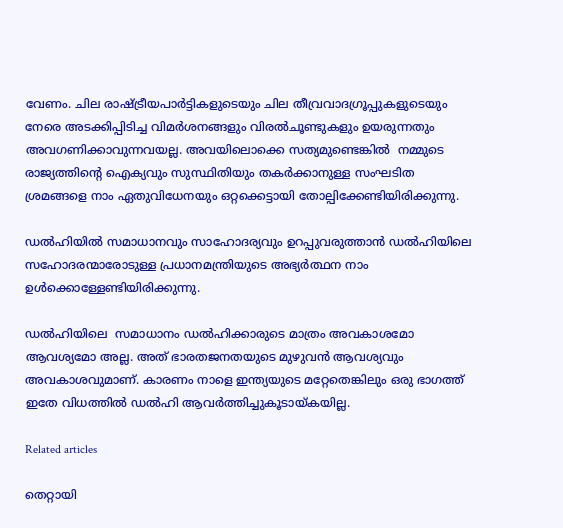വേണം. ചില രാഷ്ട്രീയപാര്‍ട്ടികളുടെയും ചില തീവ്രവാദഗ്രൂപ്പുകളുടെയും നേരെ അടക്കിപ്പിടിച്ച വിമര്‍ശനങ്ങളും വിരല്‍ചൂണ്ടുകളും ഉയരുന്നതും അവഗണിക്കാവുന്നവയല്ല. അവയിലൊക്കെ സത്യമുണ്ടെങ്കില്‍  നമ്മുടെ രാജ്യത്തിന്റെ ഐക്യവും സുസ്ഥിതിയും തകര്‍ക്കാനുള്ള സംഘടിത ശ്രമങ്ങളെ നാം ഏതുവിധേനയും ഒറ്റക്കെട്ടായി തോല്പിക്കേണ്ടിയിരിക്കുന്നു.

ഡല്‍ഹിയില്‍ സമാധാനവും സാഹോദര്യവും ഉറപ്പുവരുത്താന്‍ ഡല്‍ഹിയിലെ സഹോദരന്മാരോടുള്ള പ്രധാനമന്ത്രിയുടെ അഭ്യര്‍ത്ഥന നാം ഉള്‍ക്കൊള്ളേണ്ടിയിരിക്കുന്നു.

ഡല്‍ഹിയിലെ  സമാധാനം ഡല്‍ഹിക്കാരുടെ മാത്രം അവകാശമോ ആവശ്യമോ അല്ല. അത് ഭാരതജനതയുടെ മുഴുവന്‍ ആവശ്യവും അവകാശവുമാണ്. കാരണം നാളെ ഇന്ത്യയുടെ മറ്റേതെങ്കിലും ഒരു ഭാഗത്ത് ഇതേ വിധത്തില്‍ ഡല്‍ഹി ആവര്‍ത്തിച്ചുകൂടായ്കയില്ല.

Related articles

തെറ്റായി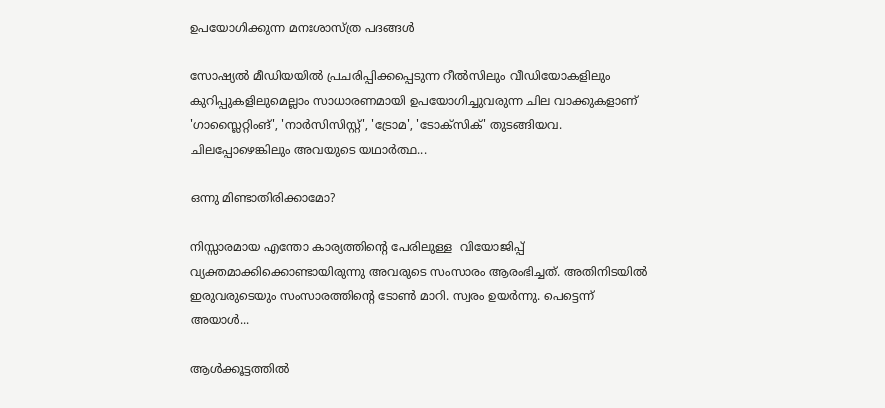ഉപയോഗിക്കുന്ന മനഃശാസ്ത്ര പദങ്ങൾ

സോഷ്യൽ മീഡിയയിൽ പ്രചരിപ്പിക്കപ്പെടുന്ന റീൽസിലും വീഡിയോകളിലും കുറിപ്പുകളിലുമെല്ലാം സാധാരണമായി ഉപയോഗിച്ചുവരുന്ന ചില വാക്കുകളാണ് 'ഗാസ്ലൈറ്റിംങ്', 'നാർസിസിസ്റ്റ്', 'ട്രോമ', 'ടോക്സിക്' തുടങ്ങിയവ. ചിലപ്പോഴെങ്കിലും അവയുടെ യഥാർത്ഥ...

ഒന്നു മിണ്ടാതിരിക്കാമോ?

നിസ്സാരമായ എന്തോ കാര്യത്തിന്റെ പേരിലുള്ള  വിയോജിപ്പ് വ്യക്തമാക്കിക്കൊണ്ടായിരുന്നു അവരുടെ സംസാരം ആരംഭിച്ചത്. അതിനിടയിൽ ഇരുവരുടെയും സംസാരത്തിന്റെ ടോൺ മാറി. സ്വരം ഉയർന്നു. പെട്ടെന്ന് അയാൾ...

ആൾക്കൂട്ടത്തിൽ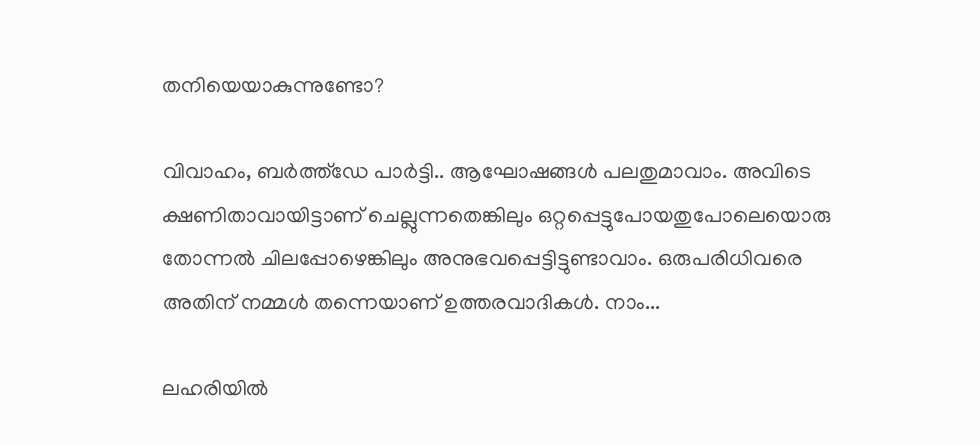തനിയെയാകുന്നുണ്ടോ?

വിവാഹം, ബർത്ത്ഡേ പാർട്ടി.. ആഘോഷങ്ങൾ പലതുമാവാം. അവിടെ ക്ഷണിതാവായിട്ടാണ് ചെല്ലുന്നതെങ്കിലും ഒറ്റപ്പെട്ടുപോയതുപോലെയൊരു തോന്നൽ ചിലപ്പോഴെങ്കിലും അനുഭവപ്പെട്ടിട്ടുണ്ടാവാം. ഒരുപരിധിവരെ അതിന് നമ്മൾ തന്നെയാണ് ഉത്തരവാദികൾ. നാം...

ലഹരിയിൽ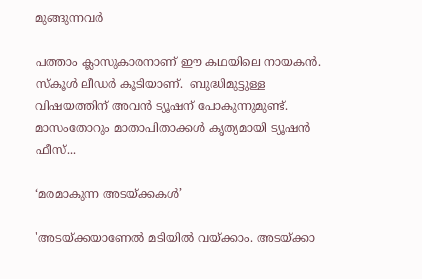മുങ്ങുന്നവർ

പത്താം ക്ലാസുകാരനാണ് ഈ കഥയിലെ നായകൻ. സ്‌കൂൾ ലീഡർ കൂടിയാണ്.  ബുദ്ധിമുട്ടുള്ള വിഷയത്തിന് അവൻ ട്യൂഷന് പോകുന്നുമുണ്ട്. മാസംതോറും മാതാപിതാക്കൾ കൃത്യമായി ട്യൂഷൻ ഫീസ്...

‘മരമാകുന്ന അടയ്ക്കകൾ’

'അടയ്ക്കയാണേൽ മടിയിൽ വയ്ക്കാം. അടയ്ക്കാ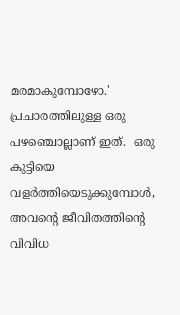മരമാകുമ്പോഴോ.'  പ്രചാരത്തിലുള്ള ഒരു പഴഞ്ചൊല്ലാണ് ഇത്.  ഒരു കുട്ടിയെ വളർത്തിയെടുക്കുമ്പോൾ, അവന്റെ ജീവിതത്തിന്റെ വിവിധ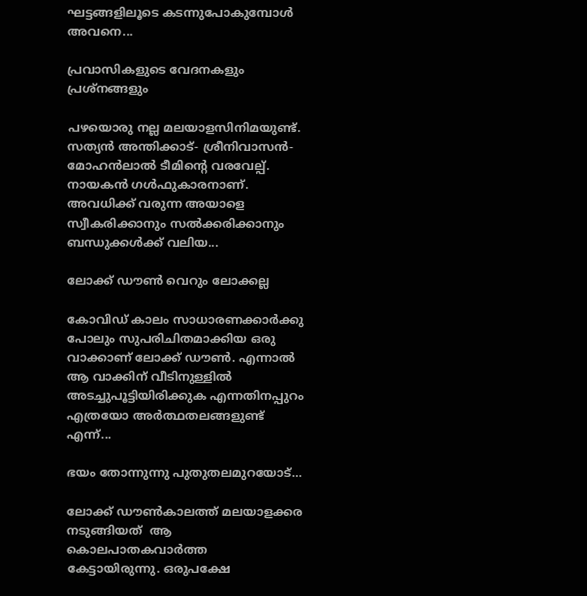ഘട്ടങ്ങളിലൂടെ കടന്നുപോകുമ്പോൾ അവനെ...

പ്രവാസികളുടെ വേദനകളും പ്രശ്നങ്ങളും

പഴയൊരു നല്ല മലയാളസിനിമയുണ്ട്. സത്യൻ അന്തിക്കാട്- ശ്രീനിവാസൻ- മോഹൻലാൽ ടീമിന്റെ വരവേല്പ്. നായകൻ ഗൾഫുകാരനാണ്. അവധിക്ക് വരുന്ന അയാളെ സ്വീകരിക്കാനും സൽക്കരിക്കാനും ബന്ധുക്കൾക്ക് വലിയ...

ലോക്ക് ഡൗൺ വെറും ലോക്കല്ല

കോവിഡ് കാലം സാധാരണക്കാർക്കു പോലും സുപരിചിതമാക്കിയ ഒരു വാക്കാണ് ലോക്ക് ഡൗൺ. എന്നാൽ ആ വാക്കിന് വീടിനുള്ളിൽ അടച്ചുപൂട്ടിയിരിക്കുക എന്നതിനപ്പുറം എത്രയോ അർത്ഥതലങ്ങളുണ്ട് എന്ന്...

ഭയം തോന്നുന്നു പുതുതലമുറയോട്…

ലോക്ക് ഡൗണ്‍കാലത്ത് മലയാളക്കര നടുങ്ങിയത്  ആ കൊലപാതകവാര്‍ത്ത കേട്ടായിരുന്നു. ഒരുപക്ഷേ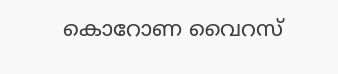കൊറോണ വൈറസ്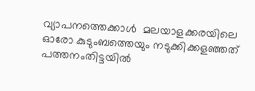വ്യാപനത്തെക്കാള്‍  മലയാളക്കരയിലെ ഓരോ കുടുംബത്തെയും നടുക്കിക്കളഞ്ഞത് പത്തനംതിട്ടയില്‍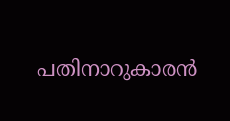പതിനാറുകാരന്‍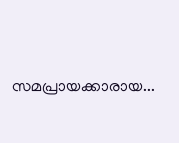സമപ്രായക്കാരായ...